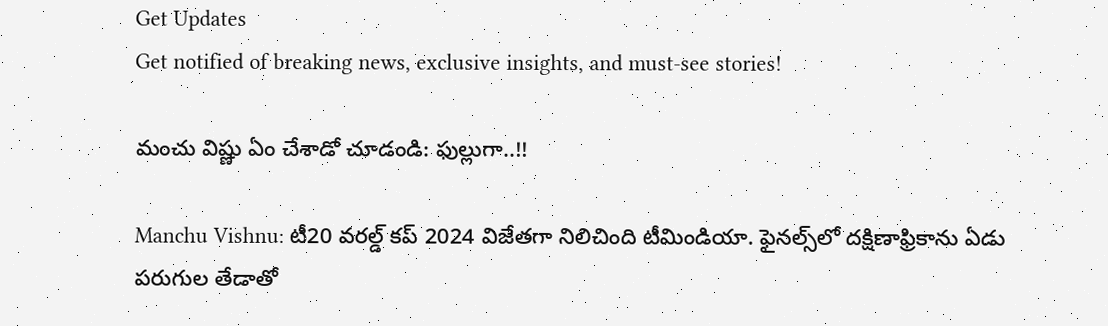Get Updates
Get notified of breaking news, exclusive insights, and must-see stories!

మంచు విష్ణు ఏం చేశాడో చూడండి: ఫుల్లుగా..!!

Manchu Vishnu: టీ20 వరల్డ్ కప్ 2024 విజేతగా నిలిచింది టీమిండియా. ఫైనల్స్‌లో దక్షిణాఫ్రికాను ఏడు పరుగుల తేడాతో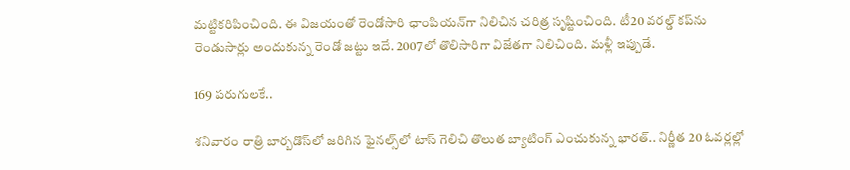మట్టికరిపించింది. ఈ విజయంతో రెండోసారి ఛాంపియన్‌గా నిలిచిన చరిత్ర సృష్టించింది. టీ20 వరల్డ్ కప్‌ను రెండుసార్లు అందుకున్న రెండో జట్టు ఇదే. 2007లో తొలిసారిగా విజేతగా నిలిచింది. మళ్లీ ఇప్పుడే.

169 పరుగులకే..

శనివారం రాత్రి బార్బడొస్‌లో జరిగిన ఫైనల్స్‌లో టాస్ గెలిచి తొలుత బ్యాటింగ్ ఎంచుకున్న భారత్.. నిర్ణీత 20 ఓవర్లల్లో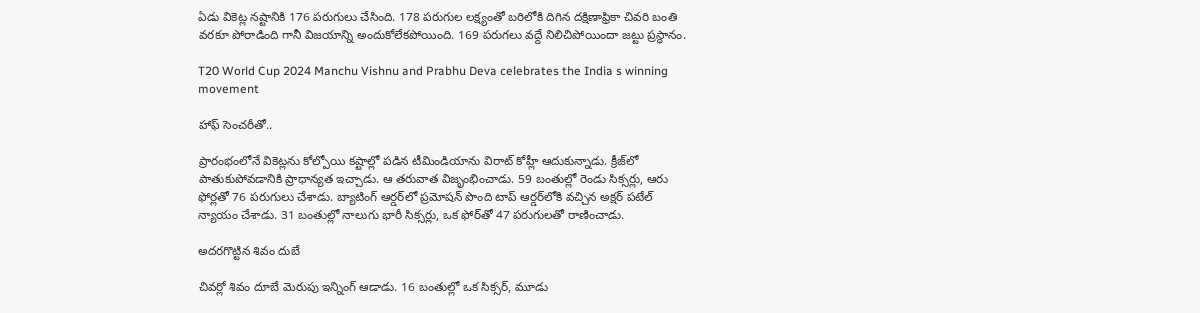ఏడు వికెట్ల నష్టానికి 176 పరుగులు చేసింది. 178 పరుగుల లక్ష్యంతో బరిలోకి దిగిన దక్షిణాఫ్రికా చివరి బంతి వరకూ పోరాడింది గానీ విజయాన్ని అందుకోలేకపోయింది. 169 పరుగలు వద్దే నిలిచిపోయిందా జట్టు ప్రస్థానం.

T20 World Cup 2024 Manchu Vishnu and Prabhu Deva celebrates the India s winning movement

హాఫ్ సెంచరీతో..

ప్రారంభంలోనే వికెట్లను కోల్పోయి కష్టాల్లో పడిన టీమిండియాను విరాట్ కోహ్లీ ఆదుకున్నాడు. క్రీజ్‌లో పాతుకుపోవడానికి ప్రాధాన్యత ఇచ్చాడు. ఆ తరువాత విజృంభించాడు. 59 బంతుల్లో రెండు సిక్సర్లు, ఆరు ఫోర్లతో 76 పరుగులు చేశాడు. బ్యాటింగ్ ఆర్డర్‌లో ప్రమోషన్ పొంది టాప్ ఆర్డర్‌లోకి వచ్చిన అక్షర్ పటేల్ న్యాయం చేశాడు. 31 బంతుల్లో నాలుగు భారీ సిక్సర్లు, ఒక ఫోర్‌తో 47 పరుగులతో రాణించాడు.

అదరగొట్టిన శివం దుబే

చివర్లో శివం దూబే మెరుపు ఇన్నింగ్ ఆడాడు. 16 బంతుల్లో ఒక సిక్సర్, మూడు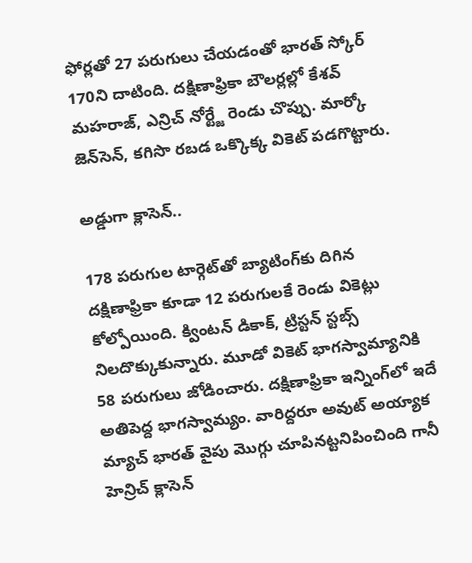ఫోర్లతో 27 పరుగులు చేయడంతో భారత్ స్కోర్ 170ని దాటింది. దక్షిణాఫ్రికా బౌలర్లల్లో కేశవ్ మహరాజ్, ఎన్రిచ్ నోర్ట్జే రెండు చొప్పు. మార్కో జెన్‌సెన్, కగిసొ రబడ ఒక్కొక్క వికెట్ పడగొట్టారు.

అడ్డుగా క్లాసెన్..

178 పరుగుల టార్గెట్‌తో బ్యాటింగ్‌కు దిగిన దక్షిణాఫ్రికా కూడా 12 పరుగులకే రెండు వికెట్లు కోల్పోయింది. క్వింటన్ డికాక్, ట్రిస్టన్ స్టబ్స్ నిలదొక్కుకున్నారు. మూడో వికెట్ భాగస్వామ్యానికి 58 పరుగులు జోడించారు. దక్షిణాఫ్రికా ఇన్నింగ్‌లో ఇదే అతిపెద్ద భాగస్వామ్యం. వారిద్దరూ అవుట్ అయ్యాక మ్యాచ్ భారత్ వైపు మొగ్గు చూపినట్టనిపించింది గానీ హెన్రిచ్ క్లాసెన్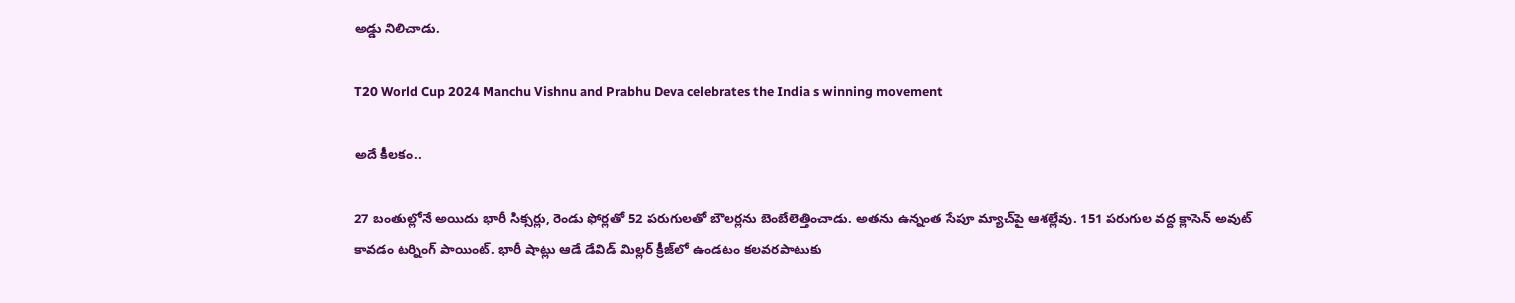అడ్డు నిలిచాడు.

T20 World Cup 2024 Manchu Vishnu and Prabhu Deva celebrates the India s winning movement

అదే కీలకం..

27 బంతుల్లోనే అయిదు భారీ సిక్సర్లు, రెండు ఫోర్లతో 52 పరుగులతో బౌలర్లను బెంబేలెత్తించాడు. అతను ఉన్నంత సేపూ మ్యాచ్‌పై ఆశల్లేవు. 151 పరుగుల వద్ద క్లాసెన్ అవుట్ కావడం టర్నింగ్ పాయింట్. భారీ షాట్లు ఆడే డేవిడ్ మిల్లర్ క్రీజ్‌లో ఉండటం కలవరపాటుకు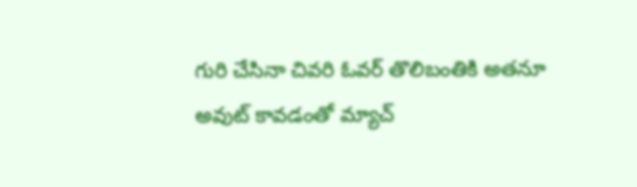గురి చేసినా చివరి ఓవర్ తొలిబంతికి అతనూ అవుట్ కావడంతో మ్యాచ్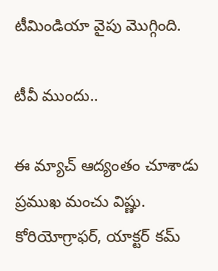టీమిండియా వైపు మొగ్గింది.

టీవీ ముందు..

ఈ మ్యాచ్ ఆద్యంతం చూశాడు ప్రముఖ మంచు విష్ణు. కోరియోగ్రాఫర్, యాక్టర్ కమ్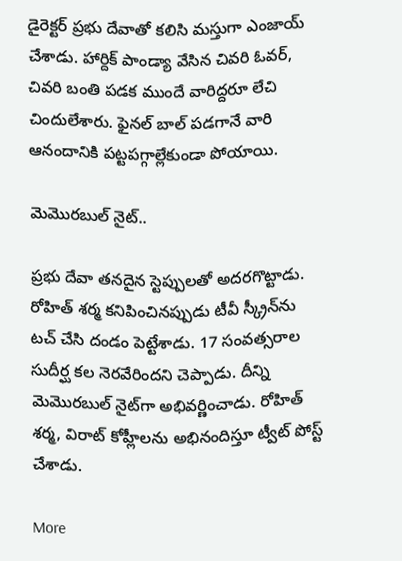డైరెక్టర్ ప్రభు దేవాతో కలిసి మస్తుగా ఎంజాయ్ చేశాడు. హార్దిక్ పాండ్యా వేసిన చివరి ఓవర్, చివరి బంతి పడక ముందే వారిద్దరూ లేచి చిందులేశారు. ఫైనల్ బాల్ పడగానే వారి ఆనందానికి పట్టపగ్గాల్లేకుండా పోయాయి.

మెమొరబుల్ నైట్..

ప్రభు దేవా తనదైన స్టెప్పులతో అదరగొట్టాడు. రోహిత్ శర్మ కనిపించినప్పుడు టీవీ స్క్రీన్‌ను టచ్ చేసి దండం పెట్టేశాడు. 17 సంవత్సరాల సుదీర్ఘ కల నెరవేరిందని చెప్పాడు. దీన్ని మెమొరబుల్ నైట్‌గా అభివర్ణించాడు. రోహిత్ శర్మ, విరాట్ కోహ్లీలను అభినందిస్తూ ట్వీట్ పోస్ట్ చేశాడు.

More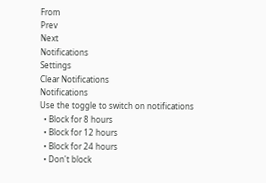From
Prev
Next
Notifications
Settings
Clear Notifications
Notifications
Use the toggle to switch on notifications
  • Block for 8 hours
  • Block for 12 hours
  • Block for 24 hours
  • Don't block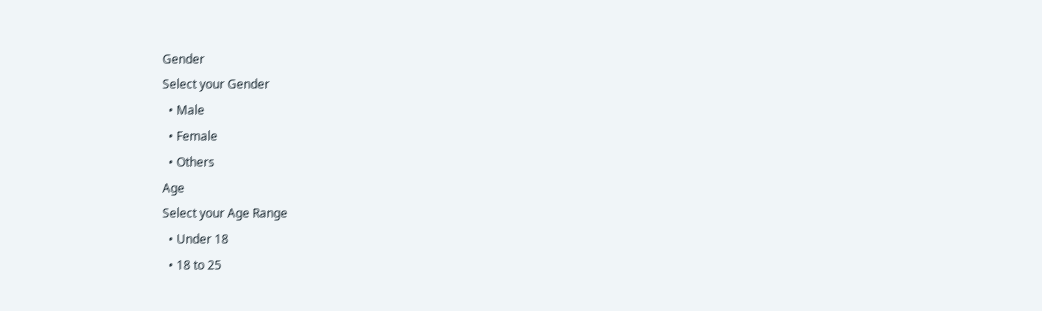Gender
Select your Gender
  • Male
  • Female
  • Others
Age
Select your Age Range
  • Under 18
  • 18 to 25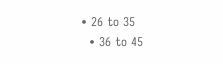• 26 to 35
  • 36 to 45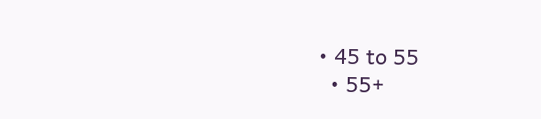• 45 to 55
  • 55+